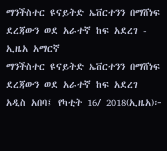ማንችስተር ዩናይትድ ኤቨርተንን በማሸነፍ ደረጃውን ወደ አራተኛ ከፍ አደረገ - ኢዜአ አማርኛ
ማንችስተር ዩናይትድ ኤቨርተንን በማሸነፍ ደረጃውን ወደ አራተኛ ከፍ አደረገ
አዲስ አበባ፤ የካቲት 16/ 2018(ኢዜአ)፦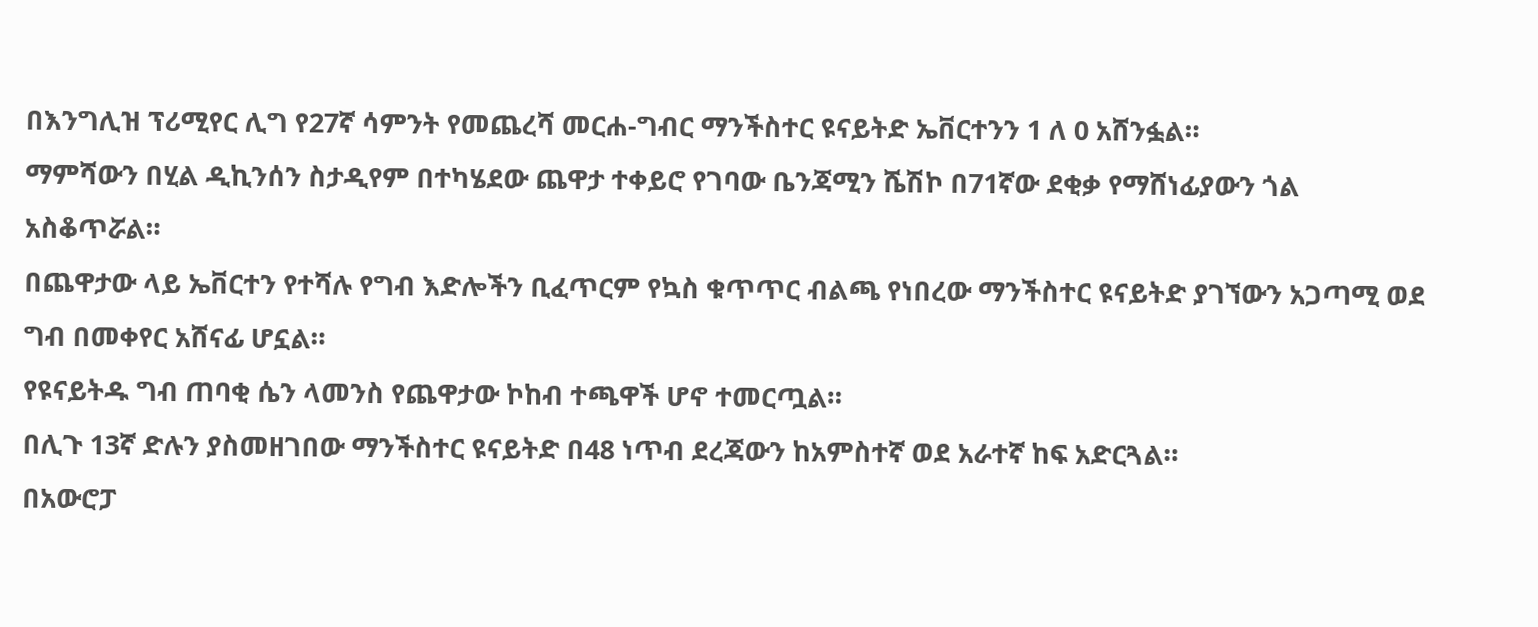በእንግሊዝ ፕሪሚየር ሊግ የ27ኛ ሳምንት የመጨረሻ መርሐ-ግብር ማንችስተር ዩናይትድ ኤቨርተንን 1 ለ 0 አሸንፏል።
ማምሻውን በሂል ዲኪንሰን ስታዲየም በተካሄደው ጨዋታ ተቀይሮ የገባው ቤንጃሚን ሼሽኮ በ71ኛው ደቂቃ የማሸነፊያውን ጎል አስቆጥሯል።
በጨዋታው ላይ ኤቨርተን የተሻሉ የግብ እድሎችን ቢፈጥርም የኳስ ቁጥጥር ብልጫ የነበረው ማንችስተር ዩናይትድ ያገኘውን አጋጣሚ ወደ ግብ በመቀየር አሸናፊ ሆኗል።
የዩናይትዱ ግብ ጠባቂ ሴን ላመንስ የጨዋታው ኮከብ ተጫዋች ሆኖ ተመርጧል።
በሊጉ 13ኛ ድሉን ያስመዘገበው ማንችስተር ዩናይትድ በ48 ነጥብ ደረጃውን ከአምስተኛ ወደ አራተኛ ከፍ አድርጓል።
በአውሮፓ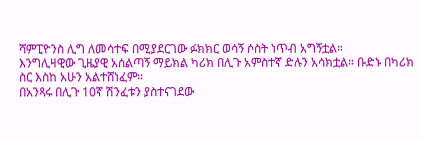ሻምፒዮንስ ሊግ ለመሳተፍ በሚያደርገው ፉክክር ወሳኝ ሶስት ነጥብ አግኝቷል።
እንግሊዛዊው ጊዜያዊ አሰልጣኝ ማይክል ካሪክ በሊጉ አምስተኛ ድሉን አሳክቷል። ቡድኑ በካሪክ ስር እስከ አሁን አልተሸነፈም።
በአንጻሩ በሊጉ 10ኛ ሽንፈቱን ያስተናገደው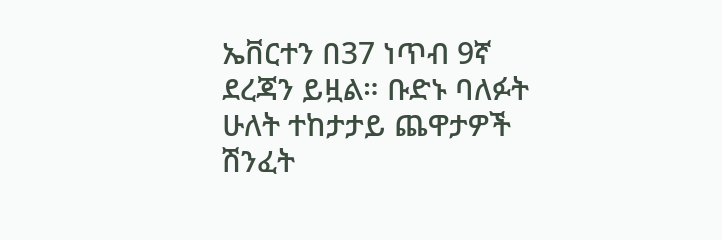ኤቨርተን በ37 ነጥብ 9ኛ ደረጃን ይዟል። ቡድኑ ባለፉት ሁለት ተከታታይ ጨዋታዎች ሽንፈት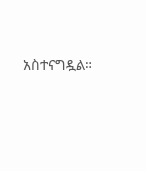አስተናግዷል።